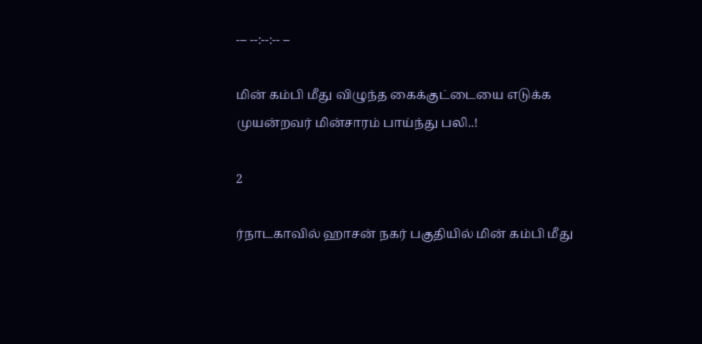--- --:--:-- --

மின் கம்பி மீது விழுந்த கைக்குட்டையை எடுக்க முயன்றவர் மின்சாரம் பாய்ந்து பலி..!

2

ர்நாடகாவில் ஹாசன் நகர் பகுதியில் மின் கம்பி மீது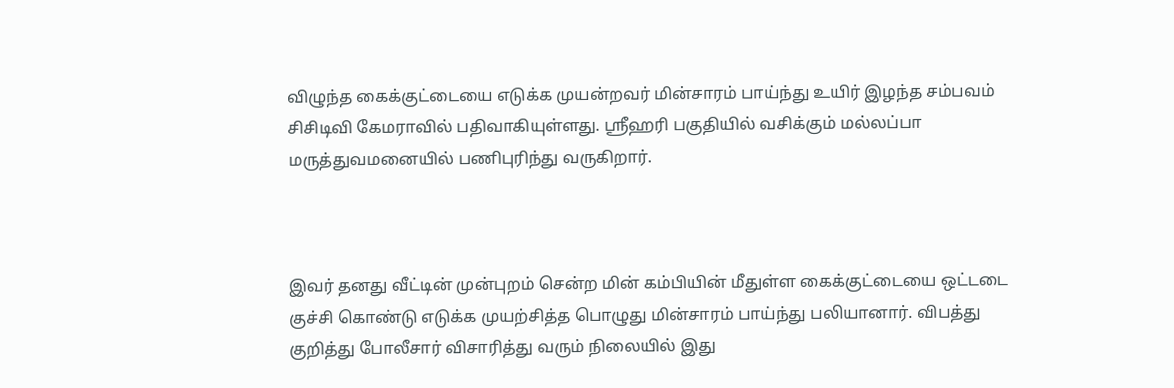விழுந்த கைக்குட்டையை எடுக்க முயன்றவர் மின்சாரம் பாய்ந்து உயிர் இழந்த சம்பவம் சிசிடிவி கேமராவில் பதிவாகியுள்ளது. ஸ்ரீஹரி பகுதியில் வசிக்கும் மல்லப்பா மருத்துவமனையில் பணிபுரிந்து வருகிறார்.



இவர் தனது வீட்டின் முன்புறம் சென்ற மின் கம்பியின் மீதுள்ள கைக்குட்டையை ஒட்டடை குச்சி கொண்டு எடுக்க முயற்சித்த பொழுது மின்சாரம் பாய்ந்து பலியானார். விபத்து குறித்து போலீசார் விசாரித்து வரும் நிலையில் இது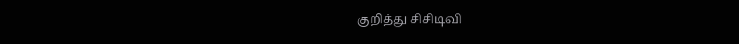குறித்து சிசிடிவி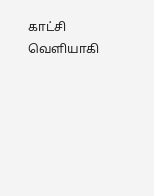காட்சி வெளியாகி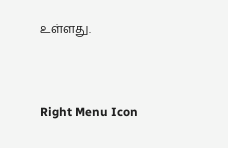உள்ளது.



Right Menu Icon